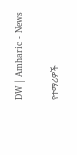DW | Amharic - News

የተማሪዎች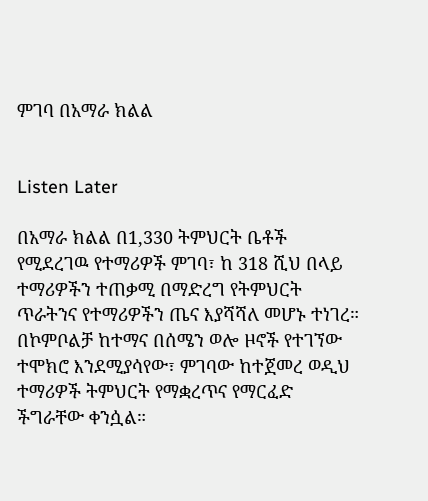ምገባ በአማራ ክልል


Listen Later

በአማራ ክልል በ1,330 ትምህርት ቤቶች የሚደረገዉ የተማሪዎች ምገባ፣ ከ 318 ሺህ በላይ ተማሪዎችን ተጠቃሚ በማድረግ የትምህርት ጥራትንና የተማሪዎችን ጤና እያሻሻለ መሆኑ ተነገረ። በኮምቦልቻ ከተማና በሰሜን ወሎ ዞኖች የተገኘው ተሞክሮ እንደሚያሳየው፣ ምገባው ከተጀመረ ወዲህ ተማሪዎች ትምህርት የማቋረጥና የማርፈድ ችግራቸው ቀንሷል።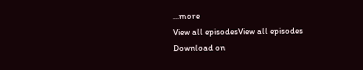...more
View all episodesView all episodes
Download on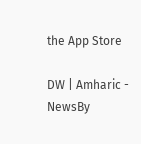the App Store

DW | Amharic - NewsBy